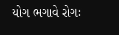યોગ ભગાવે રોગઃ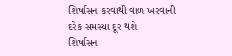શિર્ષાસન કરવાથી વાળ ખરવાની દરેક સમસ્યા દૂર થશે
શિર્ષાસન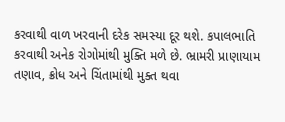કરવાથી વાળ ખરવાની દરેક સમસ્યા દૂર થશે. કપાલભાતિ કરવાથી અનેક રોગોમાંથી મુક્તિ મળે છે. ભ્રામરી પ્રાણાયામ તણાવ, ક્રોધ અને ચિંતામાંથી મુક્ત થવા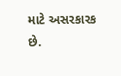માટે અસરકારક છે.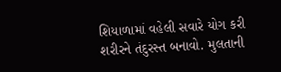શિયાળામાં વહેલી સવારે યોગ કરી શરીરને તંદુરસ્ત બનાવો. મુલતાની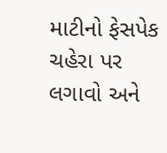માટીનો ફેસપેક ચહેરા પર લગાવો અને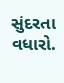સુંદરતા વધારો.